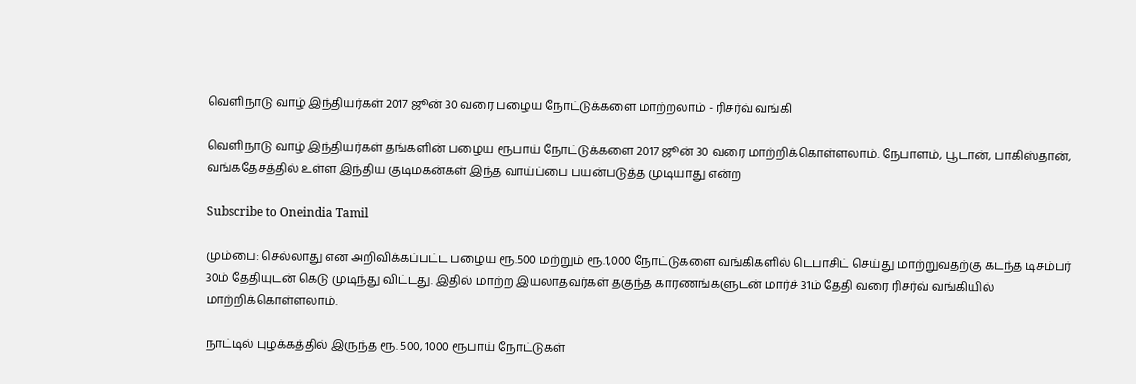வெளிநாடு வாழ் இந்தியர்கள் 2017 ஜூன் 30 வரை பழைய நோட்டுக்களை மாற்றலாம் - ரிசர்வ் வங்கி

வெளிநாடு வாழ் இந்தியர்கள் தங்களின் பழைய ரூபாய் நோட்டுக்களை 2017 ஜூன் 30 வரை மாற்றிக்கொள்ளலாம். நேபாளம், பூடான், பாகிஸ்தான், வங்கதேசத்தில் உள்ள இந்திய குடிமகன்கள் இந்த வாய்ப்பை பயன்படுத்த முடியாது என்ற

Subscribe to Oneindia Tamil

மும்பை: செல்லாது என அறிவிக்கப்பட்ட பழைய ரூ.500 மற்றும் ரூ.1,000 நோட்டுகளை வங்கிகளில் டெபாசிட் செய்து மாற்றுவதற்கு கடந்த டிசம்பர் 30ம் தேதியுடன் கெடு முடிந்து விட்டது. இதில் மாற்ற இயலாதவர்கள் தகுந்த காரணங்களுடன் மார்ச் 31ம் தேதி வரை ரிசர்வ் வங்கியில் மாற்றிக்கொள்ளலாம்.

நாட்டில் புழக்கத்தில் இருந்த ரூ. 500, 1000 ரூபாய் நோட்டுகள்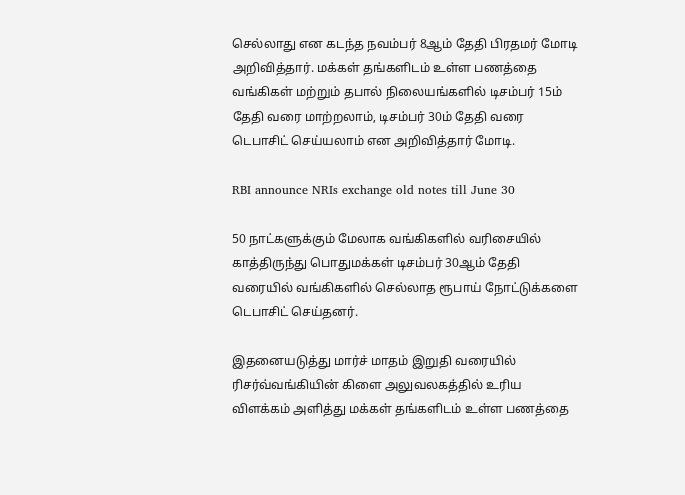செல்லாது என கடந்த நவம்பர் 8ஆம் தேதி பிரதமர் மோடி அறிவித்தார். மக்கள் தங்களிடம் உள்ள பணத்தை வங்கிகள் மற்றும் தபால் நிலையங்களில் டிசம்பர் 15ம் தேதி வரை மாற்றலாம், டிசம்பர் 30ம் தேதி வரை டெபாசிட் செய்யலாம் என அறிவித்தார் மோடி.

RBI announce NRIs exchange old notes till June 30

50 நாட்களுக்கும் மேலாக வங்கிகளில் வரிசையில் காத்திருந்து பொதுமக்கள் டிசம்பர் 30ஆம் தேதி வரையில் வங்கிகளில் செல்லாத ரூபாய் நோட்டுக்களை டெபாசிட் செய்தனர்.

இதனையடுத்து மார்ச் மாதம் இறுதி வரையில் ரிசர்வ்வங்கியின் கிளை அலுவலகத்தில் உரிய விளக்கம் அளித்து மக்கள் தங்களிடம் உள்ள பணத்தை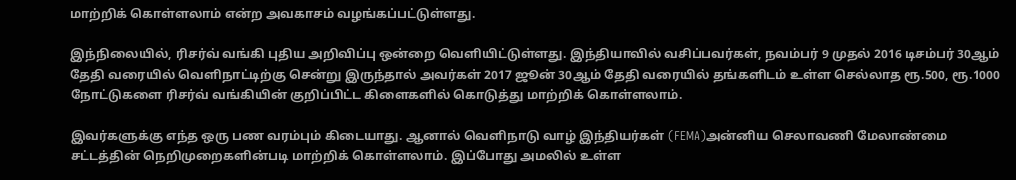மாற்றிக் கொள்ளலாம் என்ற அவகாசம் வழங்கப்பட்டுள்ளது.

இந்நிலையில், ரிசர்வ் வங்கி புதிய அறிவிப்பு ஒன்றை வெளியிட்டுள்ளது. இந்தியாவில் வசிப்பவர்கள், நவம்பர் 9 முதல் 2016 டிசம்பர் 30ஆம் தேதி வரையில் வெளிநாட்டிற்கு சென்று இருந்தால் அவர்கள் 2017 ஜூன் 30ஆம் தேதி வரையில் தங்களிடம் உள்ள செல்லாத ரூ.500, ரூ.1000 நோட்டுகளை ரிசர்வ் வங்கியின் குறிப்பிட்ட கிளைகளில் கொடுத்து மாற்றிக் கொள்ளலாம்.

இவர்களுக்கு எந்த ஒரு பண வரம்பும் கிடையாது. ஆனால் வெளிநாடு வாழ் இந்தியர்கள் (FEMA)அன்னிய செலாவணி மேலாண்மை சட்டத்தின் நெறிமுறைகளின்படி மாற்றிக் கொள்ளலாம். இப்போது அமலில் உள்ள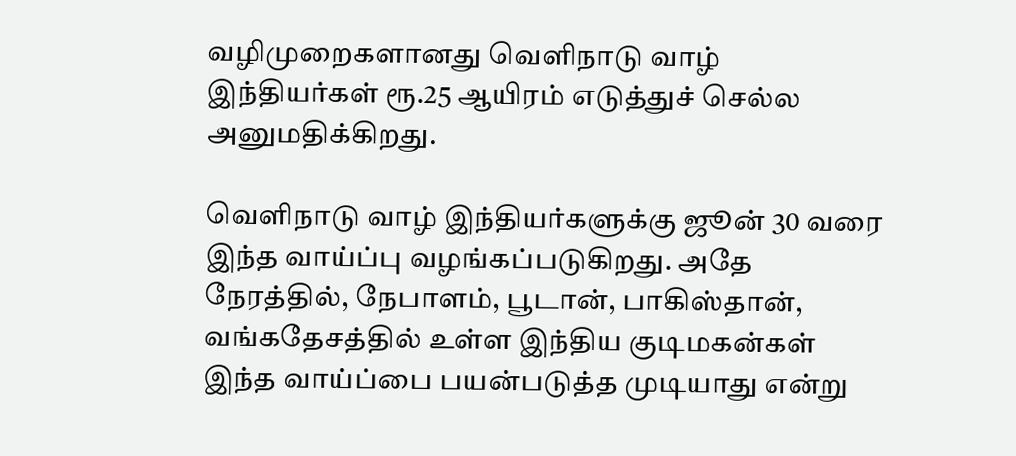வழிமுறைகளானது வெளிநாடு வாழ் இந்தியர்கள் ரூ.25 ஆயிரம் எடுத்துச் செல்ல அனுமதிக்கிறது.

வெளிநாடு வாழ் இந்தியர்களுக்கு ஜூன் 30 வரை இந்த வாய்ப்பு வழங்கப்படுகிறது. அதே நேரத்தில், நேபாளம், பூடான், பாகிஸ்தான், வங்கதேசத்தில் உள்ள இந்திய குடிமகன்கள் இந்த வாய்ப்பை பயன்படுத்த முடியாது என்று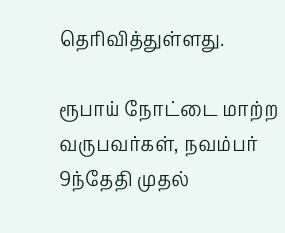தெரிவித்துள்ளது.

ரூபாய் நோட்டை மாற்ற வருபவர்கள், நவம்பர் 9ந்தேதி முதல்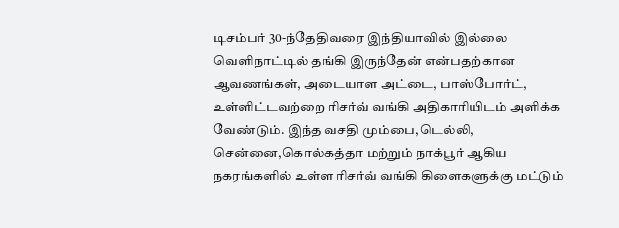டிசம்பர் 30-ந்தேதிவரை இந்தியாவில் இல்லை வெளிநாட்டில் தங்கி இருந்தேன் என்பதற்கான ஆவணங்கள், அடையாள அட்டை, பாஸ்போர்ட், உள்ளிட்டவற்றை ரிசர்வ் வங்கி அதிகாரியிடம் அளிக்க வேண்டும். இந்த வசதி மும்பை,டெல்லி, சென்னை,கொல்கத்தா மற்றும் நாக்பூர் ஆகிய நகரங்களில் உள்ள ரிசர்வ் வங்கி கிளைகளுக்கு மட்டும்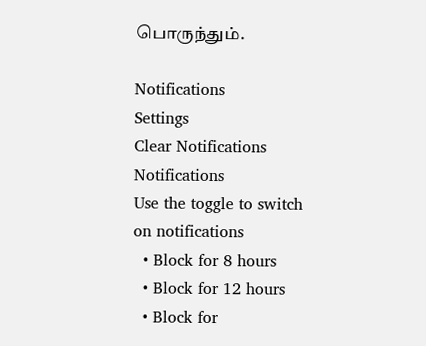பொருந்தும்.

Notifications
Settings
Clear Notifications
Notifications
Use the toggle to switch on notifications
  • Block for 8 hours
  • Block for 12 hours
  • Block for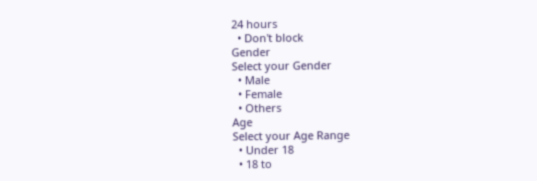24 hours
  • Don't block
Gender
Select your Gender
  • Male
  • Female
  • Others
Age
Select your Age Range
  • Under 18
  • 18 to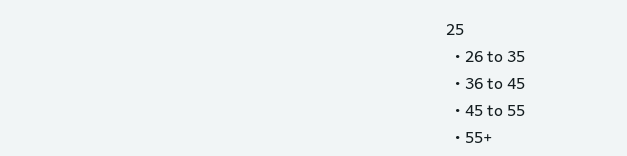25
  • 26 to 35
  • 36 to 45
  • 45 to 55
  • 55+